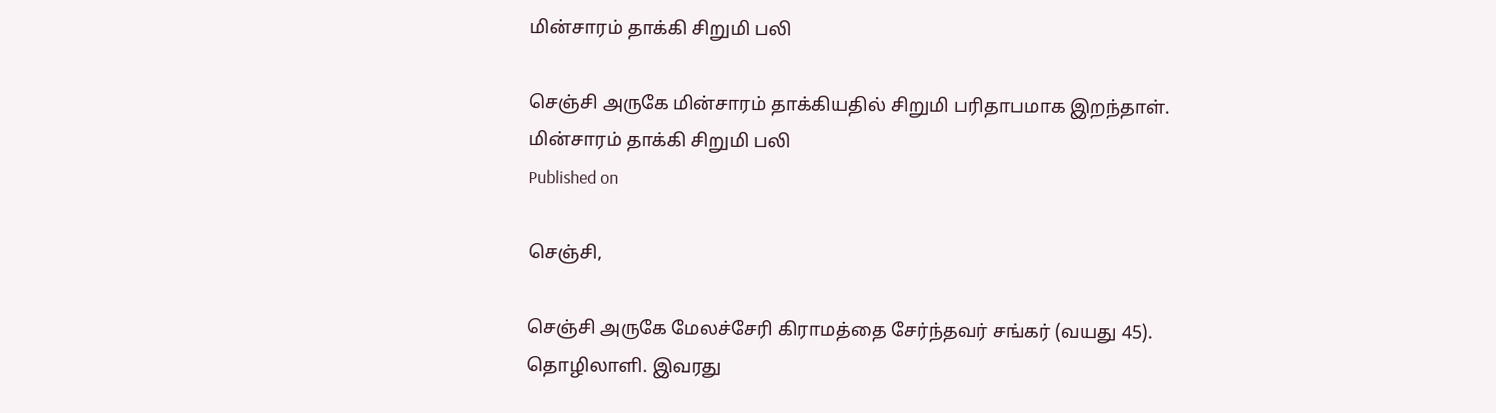மின்சாரம் தாக்கி சிறுமி பலி

செஞ்சி அருகே மின்சாரம் தாக்கியதில் சிறுமி பரிதாபமாக இறந்தாள்.
மின்சாரம் தாக்கி சிறுமி பலி
Published on

செஞ்சி,

செஞ்சி அருகே மேலச்சேரி கிராமத்தை சேர்ந்தவர் சங்கர் (வயது 45). தொழிலாளி. இவரது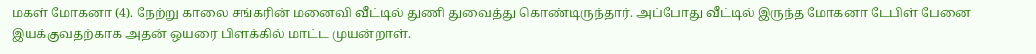மகள் மோகனா (4). நேற்று காலை சங்கரின் மனைவி வீட்டில் துணி துவைத்து கொண்டிருந்தார். அப்போது வீட்டில் இருந்த மோகனா டேபிள் பேனை இயக்குவதற்காக அதன் ஒயரை பிளக்கில் மாட்ட முயன்றாள்.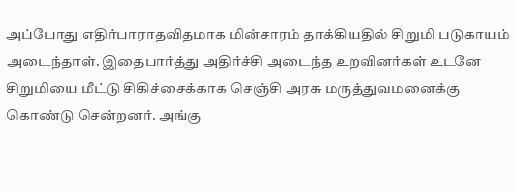அப்போது எதிர்பாராதவிதமாக மின்சாரம் தாக்கியதில் சிறுமி படுகாயம் அடைந்தாள். இதைபார்த்து அதிர்ச்சி அடைந்த உறவினர்கள் உடனே சிறுமியை மீட்டு சிகிச்சைக்காக செஞ்சி அரசு மருத்துவமனைக்கு கொண்டு சென்றனர். அங்கு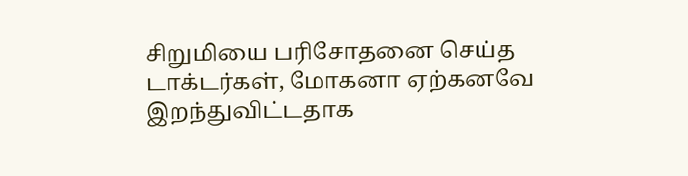சிறுமியை பரிசோதனை செய்த டாக்டர்கள், மோகனா ஏற்கனவே இறந்துவிட்டதாக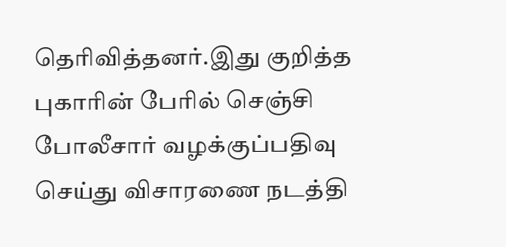தெரிவித்தனர்.இது குறித்த புகாரின் பேரில் செஞ்சி போலீசார் வழக்குப்பதிவு செய்து விசாரணை நடத்தி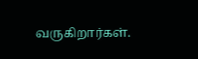வருகிறார்கள்.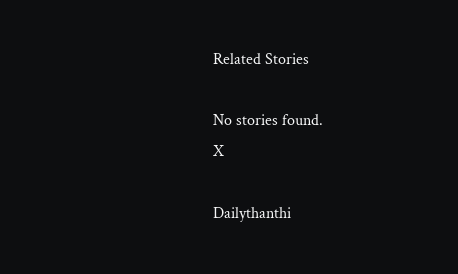Related Stories

No stories found.
X

Dailythanthi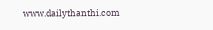www.dailythanthi.com